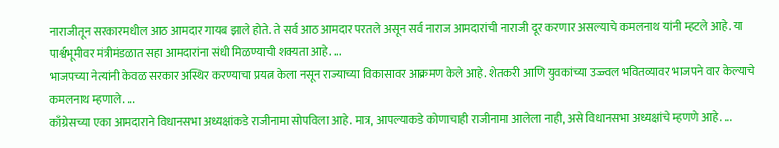नाराजीतून सरकारमधील आठ आमदार गायब झाले होते. ते सर्व आठ आमदार परतले असून सर्व नाराज आमदारांची नाराजी दूर करणार असल्याचे कमलनाथ यांनी म्हटले आहे. या पार्श्वभूमीवर मंत्रीमंडळात सहा आमदारांना संधी मिळण्याची शक्यता आहे. ...
भाजपच्या नेत्यांनी केवळ सरकार अस्थिर करण्याचा प्रयत्न केला नसून राज्याच्या विकासावर आक्रमण केले आहे. शेतकरी आणि युवकांच्या उज्ज्वल भवितव्यावर भाजपने वार केल्याचे कमलनाथ म्हणाले. ...
काँग्रेसच्या एका आमदाराने विधानसभा अध्यक्षांकडे राजीनामा सोपविला आहे. मात्र, आपल्याकडे कोणाचाही राजीनामा आलेला नाही, असे विधानसभा अध्यक्षांचे म्हणणे आहे. ...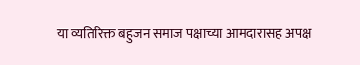या व्यतिरिक्त बहुजन समाज पक्षाच्या आमदारासह अपक्ष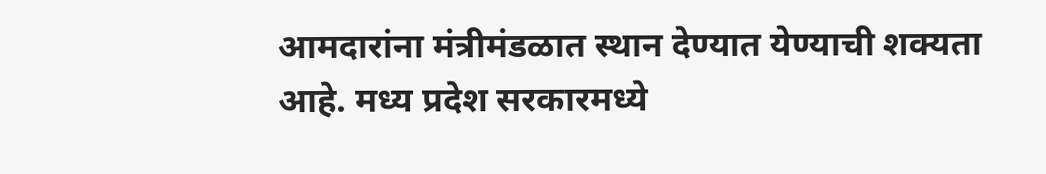आमदारांना मंत्रीमंडळात स्थान देण्यात येण्याची शक्यता आहे. मध्य प्रदेश सरकारमध्ये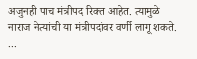अजुनही पाच मंत्रीपद रिक्त आहेत. त्यामुळे नाराज नेत्यांची या मंत्रीपदांवर वर्णी लागू शकते. ...